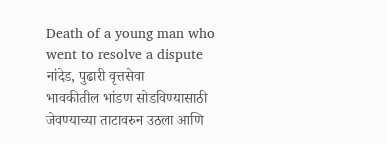Death of a young man who went to resolve a dispute
नांदेड, पुढारी वृत्तसेवा
भावकीतील भांडण सोडविण्यासाठी जेवण्याच्या ताटावरुन उठला आणि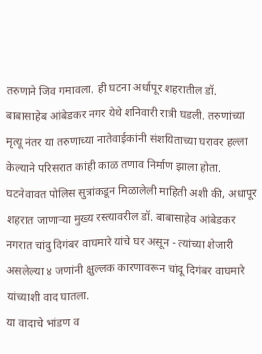तरुणाने जिव गमावला. ही घटना अर्धापूर शहरातील डॉ. बाबासाहेब आंबेडकर नगर येथे शनिवारी रात्री घडली. तरुणांच्या मृत्यू नंतर या तरुणाच्या नातेवाईकांनी संशयिताच्या घरावर हल्ला केल्याने परिसरात कांही काळ तणाव निर्माण झाला होता.
घटनेवावत पोलिस सुत्रांकडून मिळालेली माहिती अशी की, अधापूर शहरात जाणाऱ्या मुख्य रस्त्यावरील डॉ. बाबासाहेव आंबेडकर नगरात चांदु दिगंबर वाघमारे यांचे घर असून - त्यांच्या शेजारी असलेल्या ४ जणांनी क्षुल्लक कारणावरून चांदू दिगंबर वाघमारे यांच्याशी वाद घातला.
या वादाचे भांडण व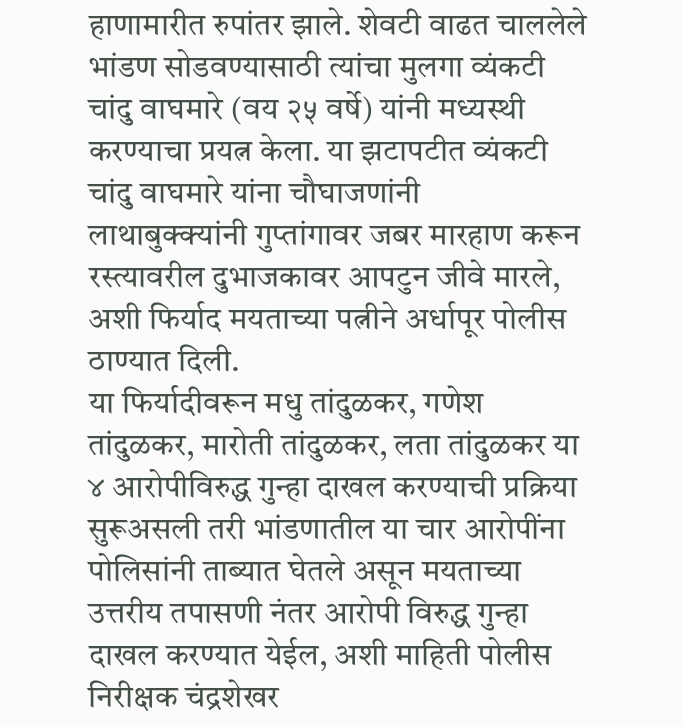हाणामारीत रुपांतर झाले. शेवटी वाढत चाललेले भांडण सोडवण्यासाठी त्यांचा मुलगा व्यंकटी चांदु वाघमारे (वय २५ वर्षे) यांनी मध्यस्थी करण्याचा प्रयत्न केला. या झटापटीत व्यंकटी चांदु वाघमारे यांना चौघाजणांनी लाथाबुक्क्यांनी गुप्तांगावर जबर मारहाण करून रस्त्यावरील दुभाजकावर आपटुन जीवे मारले, अशी फिर्याद मयताच्या पत्नीने अर्धापूर पोलीस ठाण्यात दिली.
या फिर्यादीवरून मधु तांदुळकर, गणेश तांदुळकर, मारोती तांदुळकर, लता तांदुळकर या ४ आरोपीविरुद्ध गुन्हा दाखल करण्याची प्रक्रिया सुरूअसली तरी भांडणातील या चार आरोपींना पोलिसांनी ताब्यात घेतले असून मयताच्या उत्तरीय तपासणी नंतर आरोपी विरुद्ध गुन्हा दाखल करण्यात येईल, अशी माहिती पोलीस निरीक्षक चंद्रशेखर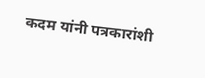कदम यांनी पत्रकारांशी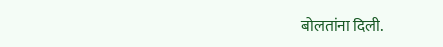बोलतांना दिली.